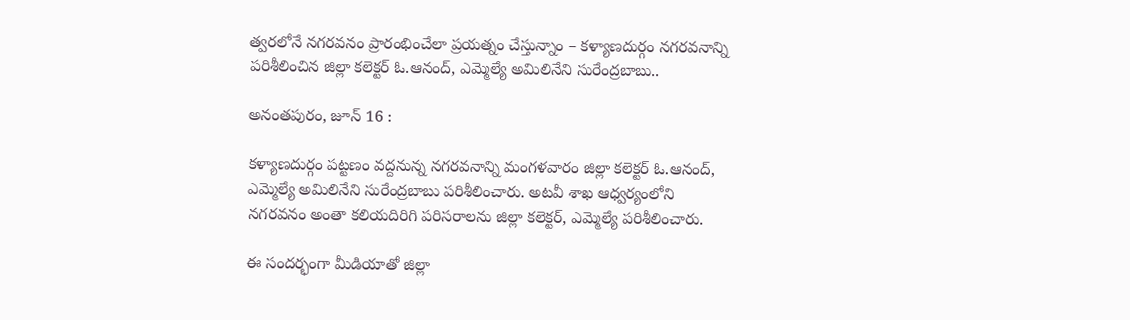త్వరలోనే నగరవనం ప్రారంభించేలా ప్రయత్నం చేస్తున్నాం – కళ్యాణదుర్గం నగరవనాన్ని పరిశీలించిన జిల్లా కలెక్టర్ ఓ.ఆనంద్, ఎమ్మెల్యే అమిలినేని సురేంద్రబాబు..

అనంతపురం, జూన్ 16 :

కళ్యాణదుర్గం పట్టణం వద్దనున్న నగరవనాన్ని మంగళవారం జిల్లా కలెక్టర్ ఓ.ఆనంద్, ఎమ్మెల్యే అమిలినేని సురేంద్రబాబు పరిశీలించారు. అటవీ శాఖ ఆధ్వర్యంలోని నగరవనం అంతా కలియదిరిగి పరిసరాలను జిల్లా కలెక్టర్, ఎమ్మెల్యే పరిశీలించారు.

ఈ సందర్భంగా మీడియాతో జిల్లా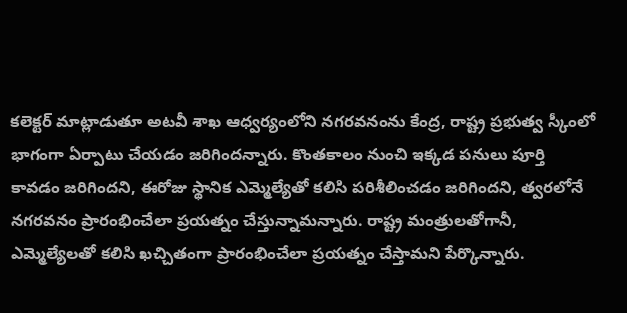కలెక్టర్ మాట్లాడుతూ అటవీ శాఖ ఆధ్వర్యంలోని నగరవనంను కేంద్ర, రాష్ట్ర ప్రభుత్వ స్కీంలో భాగంగా ఏర్పాటు చేయడం జరిగిందన్నారు. కొంతకాలం నుంచి ఇక్కడ పనులు పూర్తి కావడం జరిగిందని, ఈరోజు స్థానిక ఎమ్మెల్యేతో కలిసి పరిశీలించడం జరిగిందని, త్వరలోనే నగరవనం ప్రారంభించేలా ప్రయత్నం చేస్తున్నామన్నారు. రాష్ట్ర మంత్రులతోగానీ, ఎమ్మెల్యేలతో కలిసి ఖచ్చితంగా ప్రారంభించేలా ప్రయత్నం చేస్తామని పేర్కొన్నారు.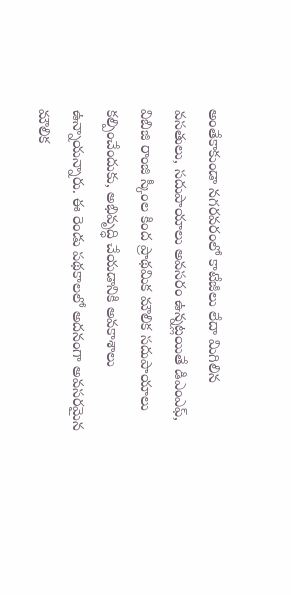అంతేకాకుండా నగరవరంలో కాటేజీలు లేదా మిగిలిన వసతులు, సదుపాయాలు అవసరం ఉన్నట్లయితే డిఎంఎఫ్, విబిజి రాంజి స్కీంల కింద ప్రాథమిక మౌలిక సదుపాయాలు కల్పించేందుకు, అభివృద్ధి చేయడానికి అవకాశాలు ఉన్నాయన్నారు. ఈ రెండు పథకాలలో అదనంగా అవసరమైన మౌలిక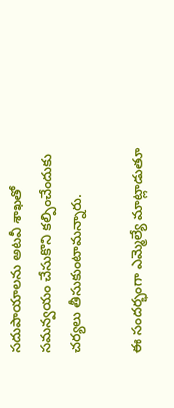సదుపాయాలను అటవీ శాఖతో సమన్వయం చేసుకొని కల్పించేందుకు చర్యలు తీసుకుంటామన్నారు.

ఈ సందర్భంగా ఎమ్మెల్యే మాట్లాడుతూ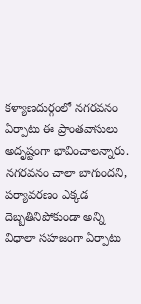కళ్యాణదుర్గంలో నగరవనం ఏర్పాటు ఈ ప్రాంతవాసులు అదృష్టంగా భావించాలన్నారు. నగరవనం చాలా బాగుందని, పర్యావరణం ఎక్కడ దెబ్బతినిపోకుండా అన్ని విధాలా సహజంగా ఏర్పాటు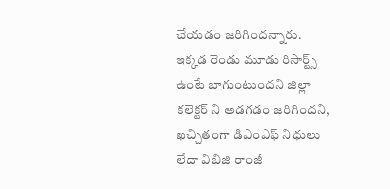చేయడం జరిగిందన్నారు. ఇక్కడ రెండు మూడు రిసార్ట్స్ ఉంటే బాగుంటుందని జిల్లా కలెక్టర్ ని అడగడం జరిగిందని, ఖచ్చితంగా డిఎంఎఫ్ నిధులు లేదా విబిజి రాంజీ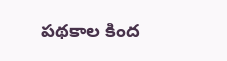పథకాల కింద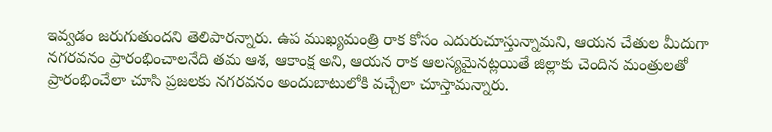ఇవ్వడం జరుగుతుందని తెలిపారన్నారు. ఉప ముఖ్యమంత్రి రాక కోసం ఎదురుచూస్తున్నామని, ఆయన చేతుల మీదుగా నగరవనం ప్రారంభించాలనేది తమ ఆశ, ఆకాంక్ష అని, ఆయన రాక ఆలస్యమైనట్లయితే జిల్లాకు చెందిన మంత్రులతో ప్రారంభించేలా చూసి ప్రజలకు నగరవనం అందుబాటులోకి వచ్చేలా చూస్తామన్నారు.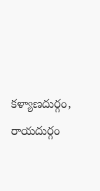కళ్యాణదుర్గం, రాయదుర్గం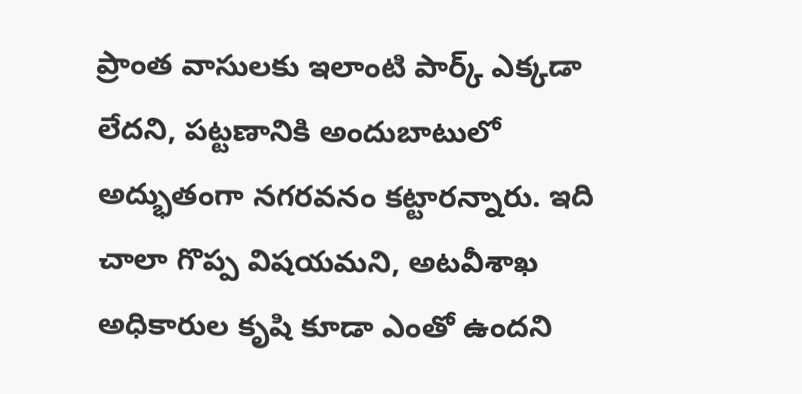ప్రాంత వాసులకు ఇలాంటి పార్క్ ఎక్కడా లేదని, పట్టణానికి అందుబాటులో అద్భుతంగా నగరవనం కట్టారన్నారు. ఇది చాలా గొప్ప విషయమని, అటవీశాఖ అధికారుల కృషి కూడా ఎంతో ఉందని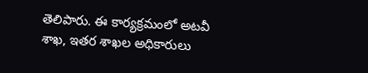తెలిపారు. ఈ కార్యక్రమంలో అటవీ శాఖ, ఇతర శాఖల అధికారులు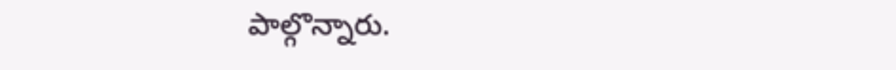పాల్గొన్నారు.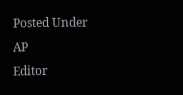Posted Under AP
Editor